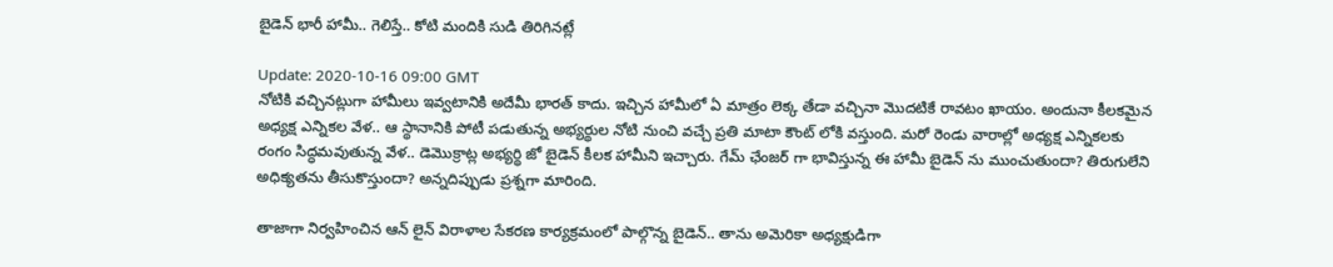బైడెన్ భారీ హామీ.. గెలిస్తే.. కోటి మందికి సుడి తిరిగినట్లే

Update: 2020-10-16 09:00 GMT
నోటికి వచ్చినట్లుగా హామీలు ఇవ్వటానికి అదేమీ భారత్ కాదు. ఇచ్చిన హామీలో ఏ మాత్రం లెక్క తేడా వచ్చినా మొదటికే రావటం ఖాయం. అందునా కీలకమైన అధ్యక్ష ఎన్నికల వేళ.. ఆ స్థానానికి పోటీ పడుతున్న అభ్యర్థుల నోటి నుంచి వచ్చే ప్రతి మాటా కౌంట్ లోకి వస్తుంది. మరో రెండు వారాల్లో అధ్యక్ష ఎన్నికలకు రంగం సిద్ధమవుతున్న వేళ.. డెమొక్రాట్ల అభ్యర్థి జో బైడెన్ కీలక హామీని ఇచ్చారు. గేమ్ ఛేంజర్ గా భావిస్తున్న ఈ హామీ బైడెన్ ను ముంచుతుందా? తిరుగులేని అధిక్యతను తీసుకొస్తుందా? అన్నదిప్పుడు ప్రశ్నగా మారింది.

తాజాగా నిర్వహించిన ఆన్ లైన్ విరాళాల సేకరణ కార్యక్రమంలో పాల్గొన్న బైడెన్.. తాను అమెరికా అధ్యక్షుడిగా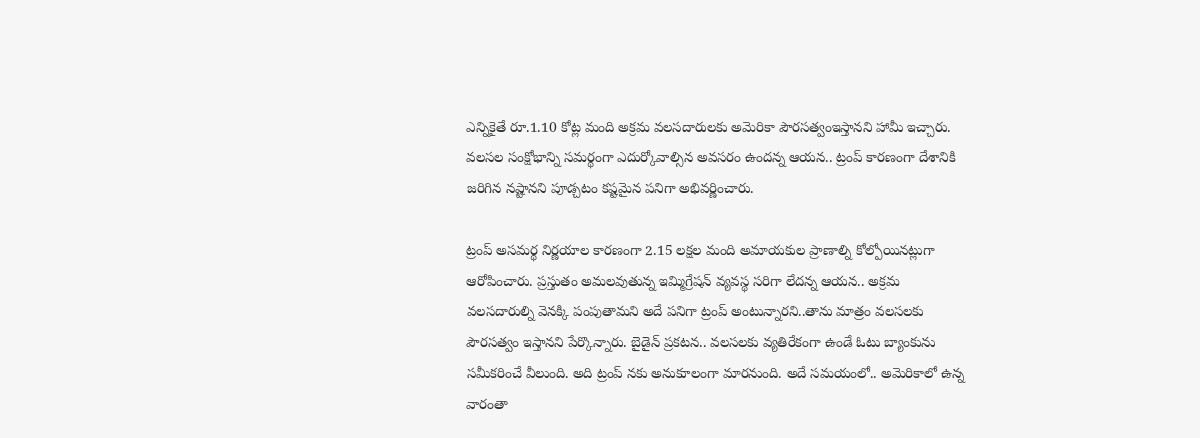ఎన్నికైతే రూ.1.10 కోట్ల మంది అక్రమ వలసదారులకు అమెరికా పౌరసత్వంఇస్తానని హామీ ఇచ్చారు. వలసల సంక్షోభాన్ని సమర్థంగా ఎదుర్కోవాల్సిన అవసరం ఉందన్న ఆయన.. ట్రంప్ కారణంగా దేశానికి జరిగిన నష్టానని పూడ్చటం కష్టమైన పనిగా అభివర్ణించారు.

ట్రంప్ అసమర్థ నిర్ణయాల కారణంగా 2.15 లక్షల మంది అమాయకుల ప్రాణాల్ని కోల్పోయినట్లుగా ఆరోపించారు. ప్రస్తుతం అమలవుతున్న ఇమ్మిగ్రేషన్ వ్యవస్థ సరిగా లేదన్న ఆయన.. అక్రమ వలసదారుల్ని వెనక్కి పంపుతామని అదే పనిగా ట్రంప్ అంటున్నారని..తాను మాత్రం వలసలకు పౌరసత్వం ఇస్తానని పేర్కొన్నారు. బైడైన్ ప్రకటన.. వలసలకు వ్యతిరేకంగా ఉండే ఓటు బ్యాంకును సమీకరించే వీలుంది. అది ట్రంప్ నకు అనుకూలంగా మారనుంది. అదే సమయంలో.. అమెరికాలో ఉన్న వారంతా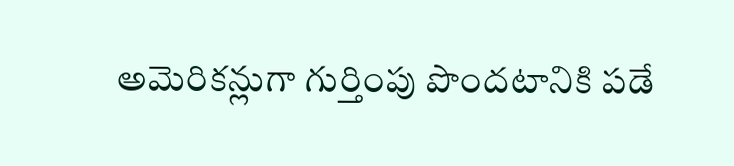అమెరికన్లుగా గుర్తింపు పొందటానికి పడే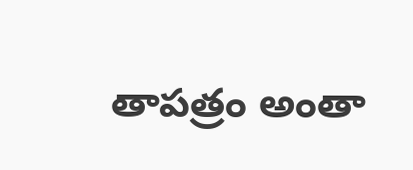తాపత్రం అంతా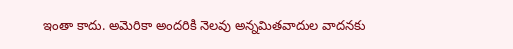ఇంతా కాదు. అమెరికా అందరికి నెలవు అన్నమితవాదుల వాదనకు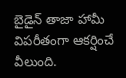బైడైన్ తాజా హామీ విపరీతంగా ఆకర్షించే వీలుంది.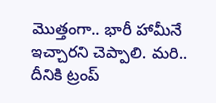మొత్తంగా.. భారీ హామీనే ఇచ్చారని చెప్పాలి. మరి.. దీనికి ట్రంప్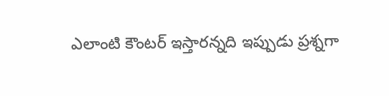ఎలాంటి కౌంటర్ ఇస్తారన్నది ఇప్పుడు ప్రశ్నగా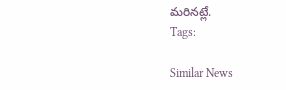మరినట్లే.
Tags:

Similar News